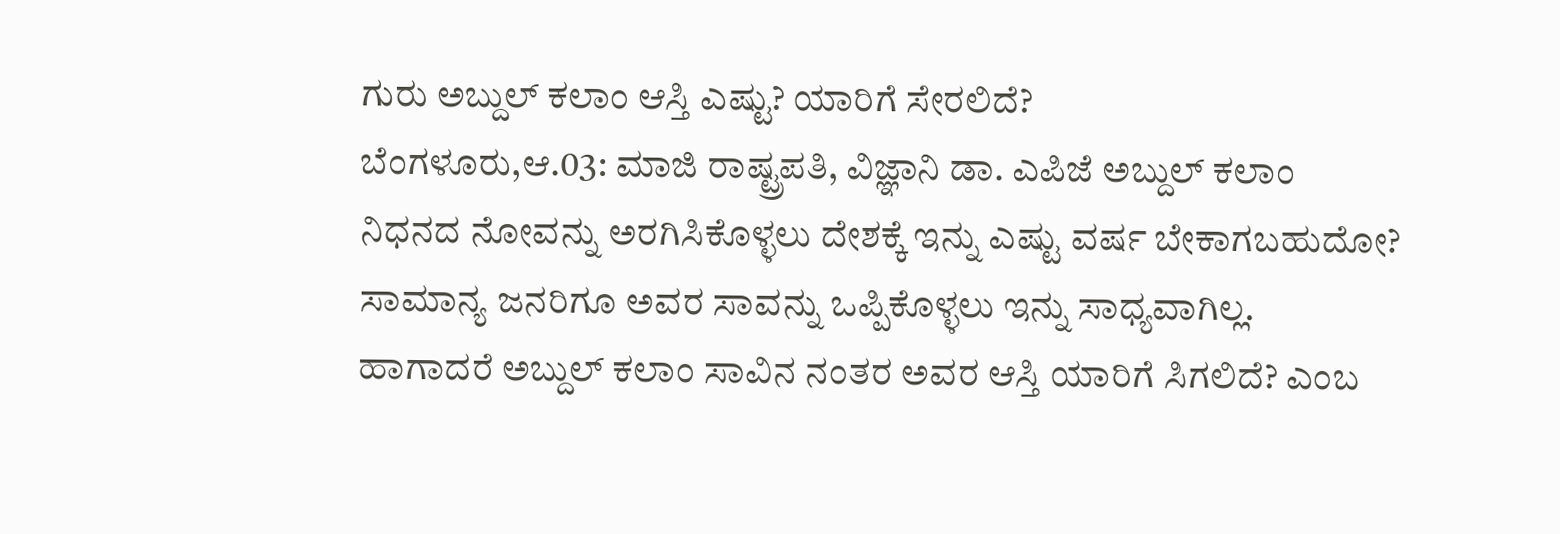ಗುರು ಅಬ್ದುಲ್ ಕಲಾಂ ಆಸ್ತಿ ಎಷ್ಟು? ಯಾರಿಗೆ ಸೇರಲಿದೆ?
ಬೆಂಗಳೂರು,ಆ.03: ಮಾಜಿ ರಾಷ್ಟ್ರಪತಿ, ವಿಜ್ಞಾನಿ ಡಾ. ಎಪಿಜೆ ಅಬ್ದುಲ್ ಕಲಾಂ ನಿಧನದ ನೋವನ್ನು ಅರಗಿಸಿಕೊಳ್ಳಲು ದೇಶಕ್ಕೆ ಇನ್ನು ಎಷ್ಟು ವರ್ಷ ಬೇಕಾಗಬಹುದೋ? ಸಾಮಾನ್ಯ ಜನರಿಗೂ ಅವರ ಸಾವನ್ನು ಒಪ್ಪಿಕೊಳ್ಳಲು ಇನ್ನು ಸಾಧ್ಯವಾಗಿಲ್ಲ.
ಹಾಗಾದರೆ ಅಬ್ದುಲ್ ಕಲಾಂ ಸಾವಿನ ನಂತರ ಅವರ ಆಸ್ತಿ ಯಾರಿಗೆ ಸಿಗಲಿದೆ? ಎಂಬ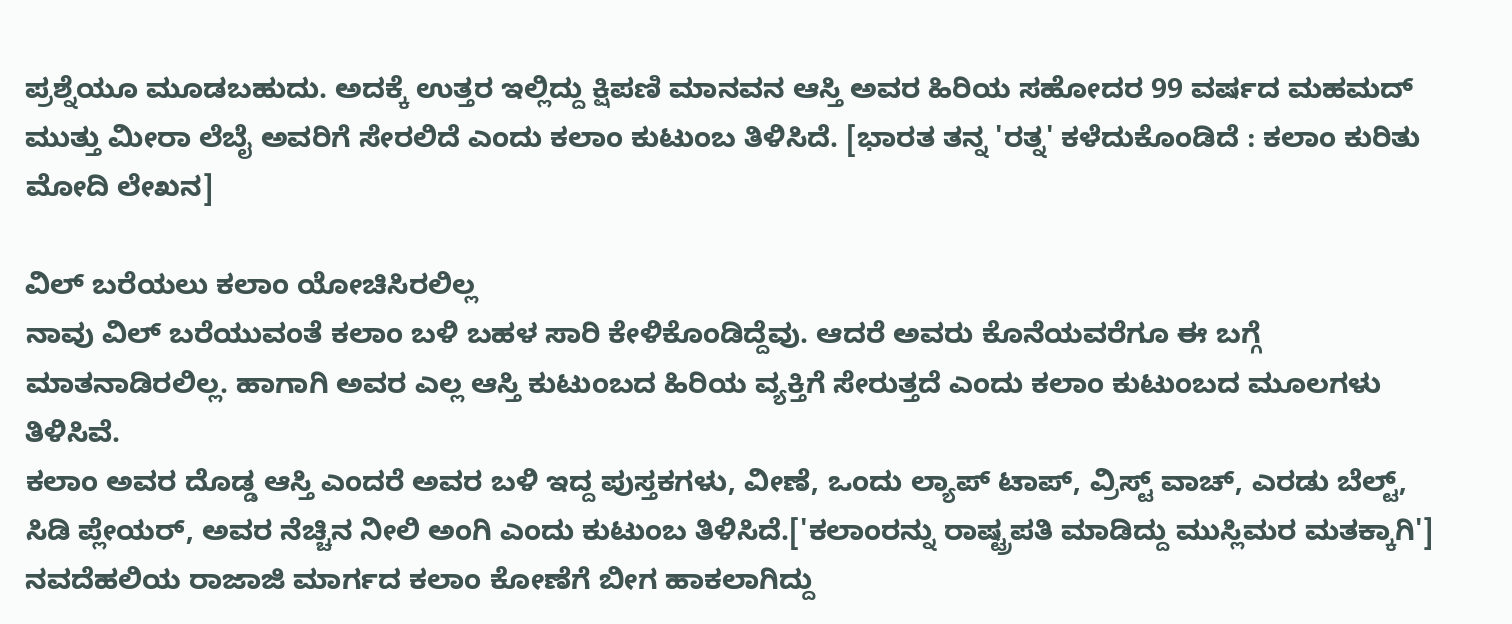ಪ್ರಶ್ನೆಯೂ ಮೂಡಬಹುದು. ಅದಕ್ಕೆ ಉತ್ತರ ಇಲ್ಲಿದ್ದು ಕ್ಷಿಪಣಿ ಮಾನವನ ಆಸ್ತಿ ಅವರ ಹಿರಿಯ ಸಹೋದರ 99 ವರ್ಷದ ಮಹಮದ್ ಮುತ್ತು ಮೀರಾ ಲೆಬೈ ಅವರಿಗೆ ಸೇರಲಿದೆ ಎಂದು ಕಲಾಂ ಕುಟುಂಬ ತಿಳಿಸಿದೆ. [ಭಾರತ ತನ್ನ 'ರತ್ನ' ಕಳೆದುಕೊಂಡಿದೆ : ಕಲಾಂ ಕುರಿತು ಮೋದಿ ಲೇಖನ]

ವಿಲ್ ಬರೆಯಲು ಕಲಾಂ ಯೋಚಿಸಿರಲಿಲ್ಲ
ನಾವು ವಿಲ್ ಬರೆಯುವಂತೆ ಕಲಾಂ ಬಳಿ ಬಹಳ ಸಾರಿ ಕೇಳಿಕೊಂಡಿದ್ದೆವು. ಆದರೆ ಅವರು ಕೊನೆಯವರೆಗೂ ಈ ಬಗ್ಗೆ ಮಾತನಾಡಿರಲಿಲ್ಲ. ಹಾಗಾಗಿ ಅವರ ಎಲ್ಲ ಆಸ್ತಿ ಕುಟುಂಬದ ಹಿರಿಯ ವ್ಯಕ್ತಿಗೆ ಸೇರುತ್ತದೆ ಎಂದು ಕಲಾಂ ಕುಟುಂಬದ ಮೂಲಗಳು ತಿಳಿಸಿವೆ.
ಕಲಾಂ ಅವರ ದೊಡ್ಡ ಆಸ್ತಿ ಎಂದರೆ ಅವರ ಬಳಿ ಇದ್ದ ಪುಸ್ತಕಗಳು, ವೀಣೆ, ಒಂದು ಲ್ಯಾಪ್ ಟಾಪ್, ವ್ರಿಸ್ಟ್ ವಾಚ್, ಎರಡು ಬೆಲ್ಟ್, ಸಿಡಿ ಪ್ಲೇಯರ್, ಅವರ ನೆಚ್ಚಿನ ನೀಲಿ ಅಂಗಿ ಎಂದು ಕುಟುಂಬ ತಿಳಿಸಿದೆ.['ಕಲಾಂರನ್ನು ರಾಷ್ಟ್ರಪತಿ ಮಾಡಿದ್ದು ಮುಸ್ಲಿಮರ ಮತಕ್ಕಾಗಿ']
ನವದೆಹಲಿಯ ರಾಜಾಜಿ ಮಾರ್ಗದ ಕಲಾಂ ಕೋಣೆಗೆ ಬೀಗ ಹಾಕಲಾಗಿದ್ದು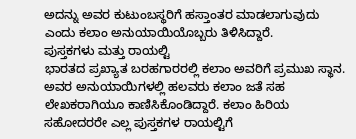ಅದನ್ನು ಅವರ ಕುಟುಂಬಸ್ಥರಿಗೆ ಹಸ್ತಾಂತರ ಮಾಡಲಾಗುವುದು ಎಂದು ಕಲಾಂ ಅನುಯಾಯಿಯೊಬ್ಬರು ತಿಳಿಸಿದ್ದಾರೆ.
ಪುಸ್ತಕಗಳು ಮತ್ತು ರಾಯಲ್ಟಿ
ಭಾರತದ ಪ್ರಖ್ಯಾತ ಬರಹಗಾರರಲ್ಲಿ ಕಲಾಂ ಅವರಿಗೆ ಪ್ರಮುಖ ಸ್ಥಾನ. ಅವರ ಅನುಯಾಯಿಗಳಲ್ಲಿ ಹಲವರು ಕಲಾಂ ಜತೆ ಸಹ ಲೇಖಕರಾಗಿಯೂ ಕಾಣಿಸಿಕೊಂಡಿದ್ದಾರೆ. ಕಲಾಂ ಹಿರಿಯ ಸಹೋದರರೇ ಎಲ್ಲ ಪುಸ್ತಕಗಳ ರಾಯಲ್ಟಿಗೆ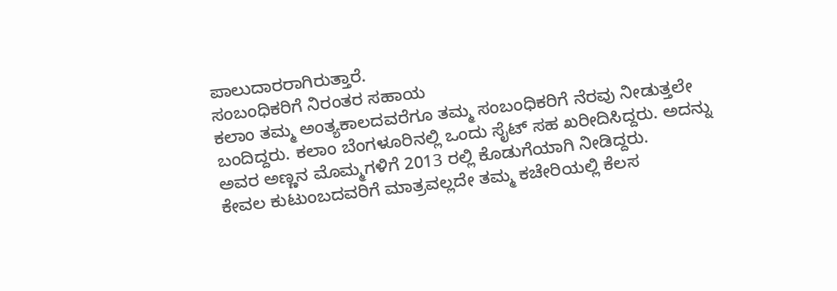ಪಾಲುದಾರರಾಗಿರುತ್ತಾರೆ.
ಸಂಬಂಧಿಕರಿಗೆ ನಿರಂತರ ಸಹಾಯ
ಕಲಾಂ ತಮ್ಮ ಅಂತ್ಯಕಾಲದವರೆಗೂ ತಮ್ಮ ಸಂಬಂಧಿಕರಿಗೆ ನೆರವು ನೀಡುತ್ತಲೇ ಬಂದಿದ್ದರು. ಕಲಾಂ ಬೆಂಗಳೂರಿನಲ್ಲಿ ಒಂದು ಸೈಟ್ ಸಹ ಖರೀದಿಸಿದ್ದರು. ಅದನ್ನು ಅವರ ಅಣ್ಣನ ಮೊಮ್ಮಗಳಿಗೆ 2013 ರಲ್ಲಿ ಕೊಡುಗೆಯಾಗಿ ನೀಡಿದ್ದರು.
ಕೇವಲ ಕುಟುಂಬದವರಿಗೆ ಮಾತ್ರವಲ್ಲದೇ ತಮ್ಮ ಕಚೇರಿಯಲ್ಲಿ ಕೆಲಸ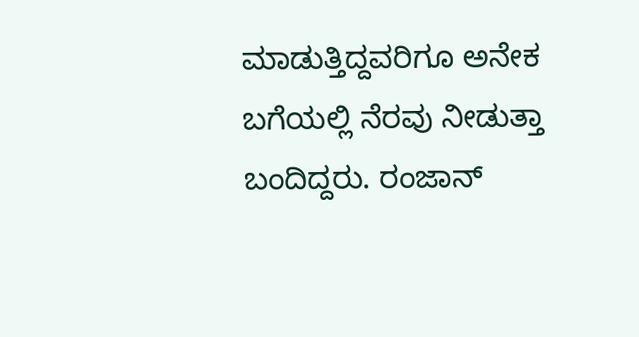ಮಾಡುತ್ತಿದ್ದವರಿಗೂ ಅನೇಕ ಬಗೆಯಲ್ಲಿ ನೆರವು ನೀಡುತ್ತಾ ಬಂದಿದ್ದರು. ರಂಜಾನ್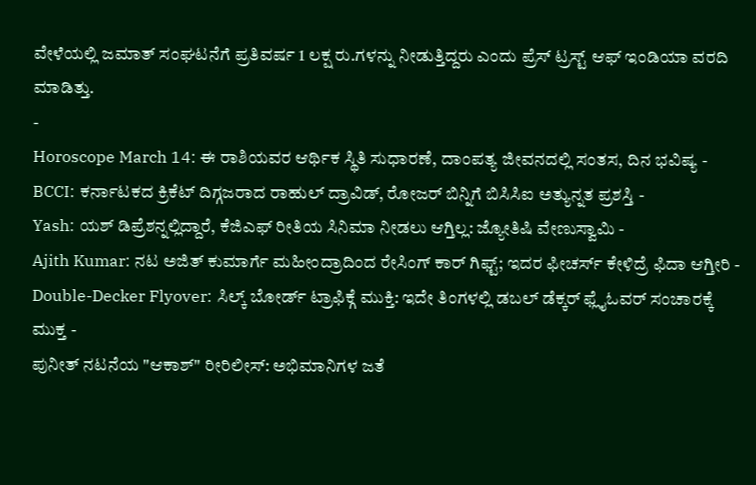ವೇಳೆಯಲ್ಲಿ ಜಮಾತ್ ಸಂಘಟನೆಗೆ ಪ್ರತಿವರ್ಷ 1 ಲಕ್ಷ ರು.ಗಳನ್ನು ನೀಡುತ್ತಿದ್ದರು ಎಂದು ಪ್ರೆಸ್ ಟ್ರಸ್ಟ್ ಆಫ್ ಇಂಡಿಯಾ ವರದಿ ಮಾಡಿತ್ತು.
-
Horoscope March 14: ಈ ರಾಶಿಯವರ ಆರ್ಥಿಕ ಸ್ಥಿತಿ ಸುಧಾರಣೆ, ದಾಂಪತ್ಯ ಜೀವನದಲ್ಲಿ ಸಂತಸ, ದಿನ ಭವಿಷ್ಯ -
BCCI: ಕರ್ನಾಟಕದ ಕ್ರಿಕೆಟ್ ದಿಗ್ಗಜರಾದ ರಾಹುಲ್ ದ್ರಾವಿಡ್, ರೋಜರ್ ಬಿನ್ನಿಗೆ ಬಿಸಿಸಿಐ ಅತ್ಯುನ್ನತ ಪ್ರಶಸ್ತಿ -
Yash: ಯಶ್ ಡಿಪ್ರೆಶನ್ನಲ್ಲಿದ್ದಾರೆ, ಕೆಜಿಎಫ್ ರೀತಿಯ ಸಿನಿಮಾ ನೀಡಲು ಆಗ್ತಿಲ್ಲ: ಜ್ಯೋತಿಷಿ ವೇಣುಸ್ವಾಮಿ -
Ajith Kumar: ನಟ ಅಜಿತ್ ಕುಮಾರ್ಗೆ ಮಹೀಂದ್ರಾದಿಂದ ರೇಸಿಂಗ್ ಕಾರ್ ಗಿಫ್ಟ್; ಇದರ ಫೀಚರ್ಸ್ ಕೇಳಿದ್ರೆ ಫಿದಾ ಆಗ್ತೀರಿ -
Double-Decker Flyover: ಸಿಲ್ಕ್ ಬೋರ್ಡ್ ಟ್ರಾಫಿಕ್ಗೆ ಮುಕ್ತಿ: ಇದೇ ತಿಂಗಳಲ್ಲಿ ಡಬಲ್ ಡೆಕ್ಕರ್ ಫ್ಲೈಓವರ್ ಸಂಚಾರಕ್ಕೆ ಮುಕ್ತ -
ಪುನೀತ್ ನಟನೆಯ "ಆಕಾಶ್" ರೀರಿಲೀಸ್: ಅಭಿಮಾನಿಗಳ ಜತೆ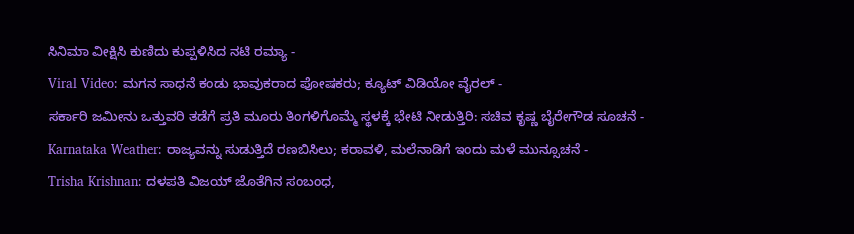ಸಿನಿಮಾ ವೀಕ್ಷಿಸಿ ಕುಣಿದು ಕುಪ್ಪಳಿಸಿದ ನಟಿ ರಮ್ಯಾ -
Viral Video: ಮಗನ ಸಾಧನೆ ಕಂಡು ಭಾವುಕರಾದ ಪೋಷಕರು; ಕ್ಯೂಟ್ ವಿಡಿಯೋ ವೈರಲ್ -
ಸರ್ಕಾರಿ ಜಮೀನು ಒತ್ತುವರಿ ತಡೆಗೆ ಪ್ರತಿ ಮೂರು ತಿಂಗಳಿಗೊಮ್ಮೆ ಸ್ಥಳಕ್ಕೆ ಭೇಟಿ ನೀಡುತ್ತಿರಿ: ಸಚಿವ ಕೃಷ್ಣ ಬೈರೇಗೌಡ ಸೂಚನೆ -
Karnataka Weather: ರಾಜ್ಯವನ್ನು ಸುಡುತ್ತಿದೆ ರಣಬಿಸಿಲು; ಕರಾವಳಿ, ಮಲೆನಾಡಿಗೆ ಇಂದು ಮಳೆ ಮುನ್ಸೂಚನೆ -
Trisha Krishnan: ದಳಪತಿ ವಿಜಯ್ ಜೊತೆಗಿನ ಸಂಬಂಧ,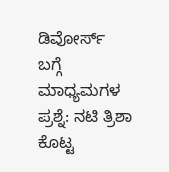ಡಿವೋರ್ಸ್ ಬಗ್ಗೆ ಮಾಧ್ಯಮಗಳ ಪ್ರಶ್ನೆ: ನಟಿ ತ್ರಿಶಾ ಕೊಟ್ಟ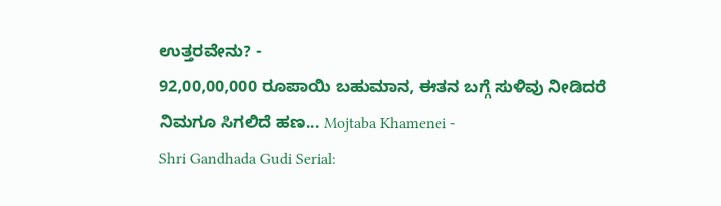ಉತ್ತರವೇನು? -
92,00,00,000 ರೂಪಾಯಿ ಬಹುಮಾನ, ಈತನ ಬಗ್ಗೆ ಸುಳಿವು ನೀಡಿದರೆ ನಿಮಗೂ ಸಿಗಲಿದೆ ಹಣ... Mojtaba Khamenei -
Shri Gandhada Gudi Serial: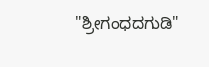"ಶ್ರೀಗಂಧದಗುಡಿ"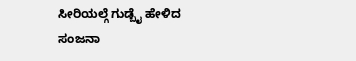ಸೀರಿಯಲ್ಗೆ ಗುಡ್ಬೈ ಹೇಳಿದ ಸಂಜನಾ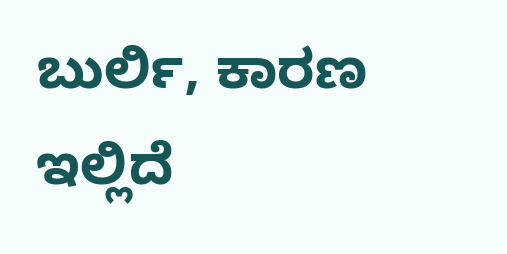ಬುರ್ಲಿ, ಕಾರಣ ಇಲ್ಲಿದೆ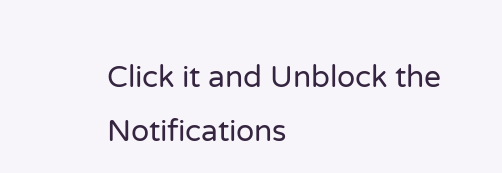Click it and Unblock the Notifications